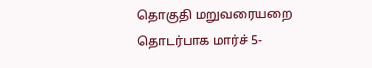தொகுதி மறுவரையறை தொடர்பாக மார்ச் 5-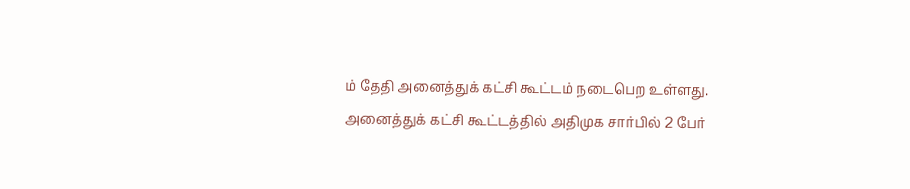ம் தேதி அனைத்துக் கட்சி கூட்டம் நடைபெற உள்ளது.
அனைத்துக் கட்சி கூட்டத்தில் அதிமுக சார்பில் 2 பேர்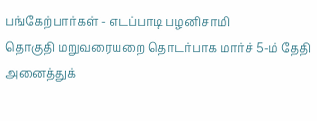பங்கேற்பார்கள் - எடப்பாடி பழனிசாமி
தொகுதி மறுவரையறை தொடர்பாக மார்ச் 5-ம் தேதி அனைத்துக்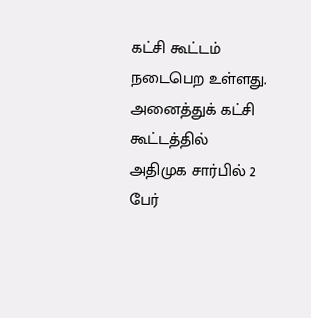கட்சி கூட்டம் நடைபெற உள்ளது.
அனைத்துக் கட்சி கூட்டத்தில் அதிமுக சார்பில் 2 பேர்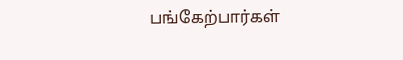பங்கேற்பார்கள்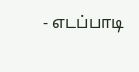- எடப்பாடி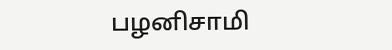பழனிசாமி